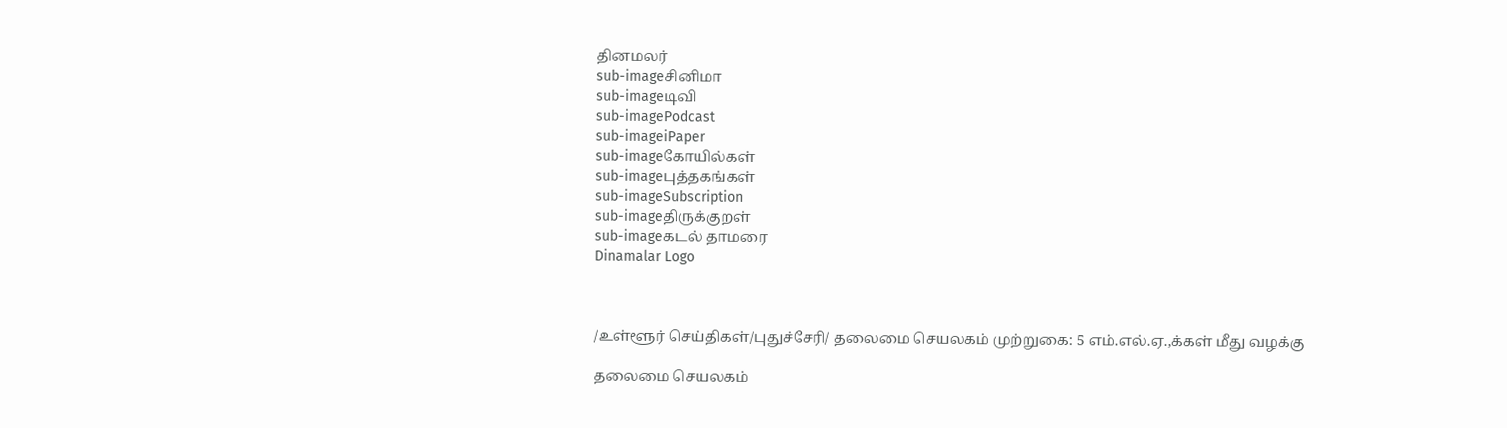தினமலர்
sub-imageசினிமா
sub-imageடிவி
sub-imagePodcast
sub-imageiPaper
sub-imageகோயில்கள்
sub-imageபுத்தகங்கள்
sub-imageSubscription
sub-imageதிருக்குறள்
sub-imageகடல் தாமரை
Dinamalar Logo



/உள்ளூர் செய்திகள்/புதுச்சேரி/ தலைமை செயலகம் முற்றுகை: 5 எம்.எல்.ஏ.,க்கள் மீது வழக்கு

தலைமை செயலகம்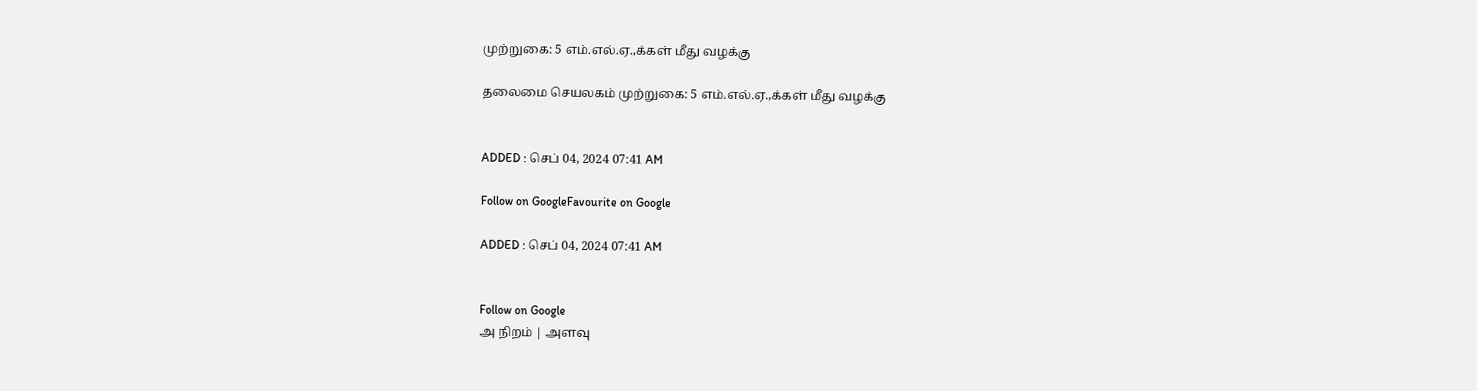முற்றுகை: 5 எம்.எல்.ஏ.,க்கள் மீது வழக்கு

தலைமை செயலகம் முற்றுகை: 5 எம்.எல்.ஏ.,க்கள் மீது வழக்கு


ADDED : செப் 04, 2024 07:41 AM

Follow on GoogleFavourite on Google

ADDED : செப் 04, 2024 07:41 AM


Follow on Google
அ நிறம் | அளவு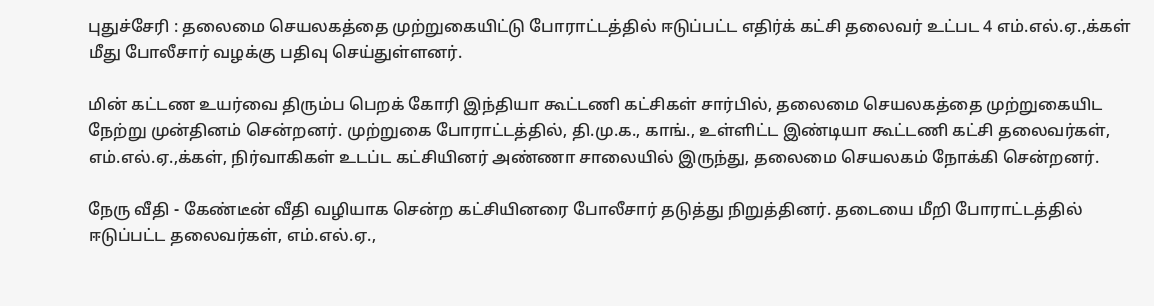புதுச்சேரி : தலைமை செயலகத்தை முற்றுகையிட்டு போராட்டத்தில் ஈடுப்பட்ட எதிர்க் கட்சி தலைவர் உட்பட 4 எம்.எல்.ஏ.,க்கள் மீது போலீசார் வழக்கு பதிவு செய்துள்ளனர்.

மின் கட்டண உயர்வை திரும்ப பெறக் கோரி இந்தியா கூட்டணி கட்சிகள் சார்பில், தலைமை செயலகத்தை முற்றுகையிட நேற்று முன்தினம் சென்றனர். முற்றுகை போராட்டத்தில், தி.மு.க., காங்., உள்ளிட்ட இண்டியா கூட்டணி கட்சி தலைவர்கள், எம்.எல்.ஏ.,க்கள், நிர்வாகிகள் உடப்ட கட்சியினர் அண்ணா சாலையில் இருந்து, தலைமை செயலகம் நோக்கி சென்றனர்.

நேரு வீதி - கேண்டீன் வீதி வழியாக சென்ற கட்சியினரை போலீசார் தடுத்து நிறுத்தினர். தடையை மீறி போராட்டத்தில் ஈடுப்பட்ட தலைவர்கள், எம்.எல்.ஏ.,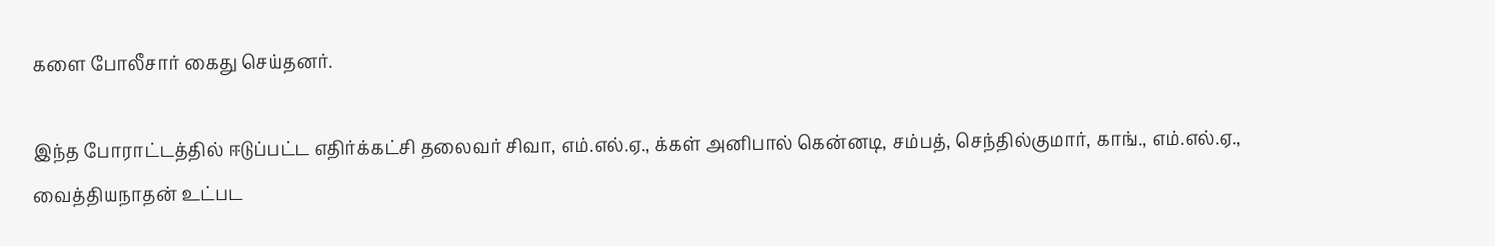களை போலீசார் கைது செய்தனர்.

இந்த போராட்டத்தில் ஈடுப்பட்ட எதிர்க்கட்சி தலைவர் சிவா, எம்.எல்.ஏ., க்கள் அனிபால் கென்னடி, சம்பத், செந்தில்குமார், காங்., எம்.எல்.ஏ., வைத்தியநாதன் உட்பட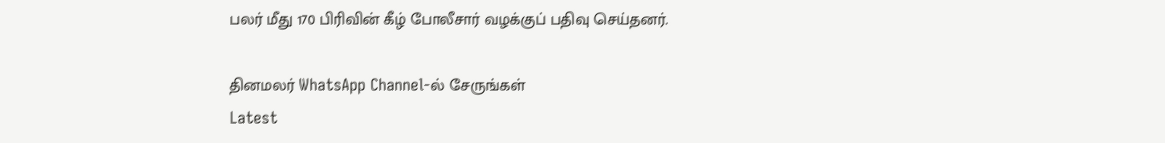பலர் மீது 170 பிரிவின் கீழ் போலீசார் வழக்குப் பதிவு செய்தனர்.

தினமலர் WhatsApp Channel-ல் சேருங்கள்
Latest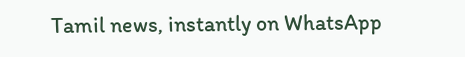Tamil news, instantly on WhatsApp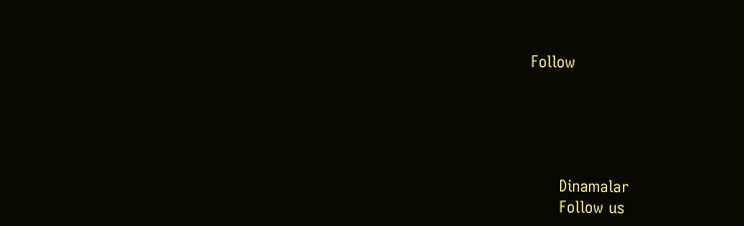Follow





      Dinamalar
      Follow us